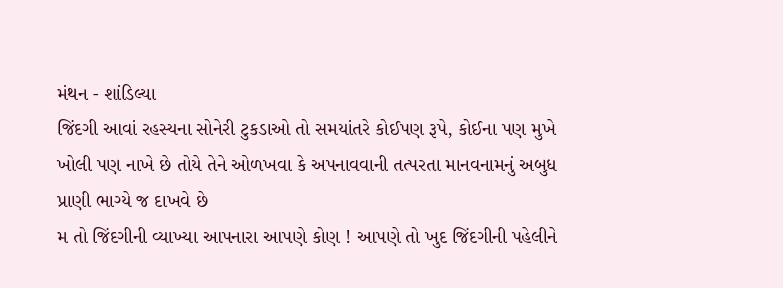મંથન - શાંડિલ્યા
જિંદગી આવાં રહસ્યના સોનેરી ટુકડાઓ તો સમયાંતરે કોઈપણ રૂપે, કોઈના પણ મુખે ખોલી પણ નાખે છે તોયે તેને ઓળખવા કે અપનાવવાની તત્પરતા માનવનામનું અબુધ પ્રાણી ભાગ્યે જ દાખવે છે
મ તો જિંદગીની વ્યાખ્યા આપનારા આપણે કોણ ! આપણે તો ખુદ જિંદગીની પહેલીને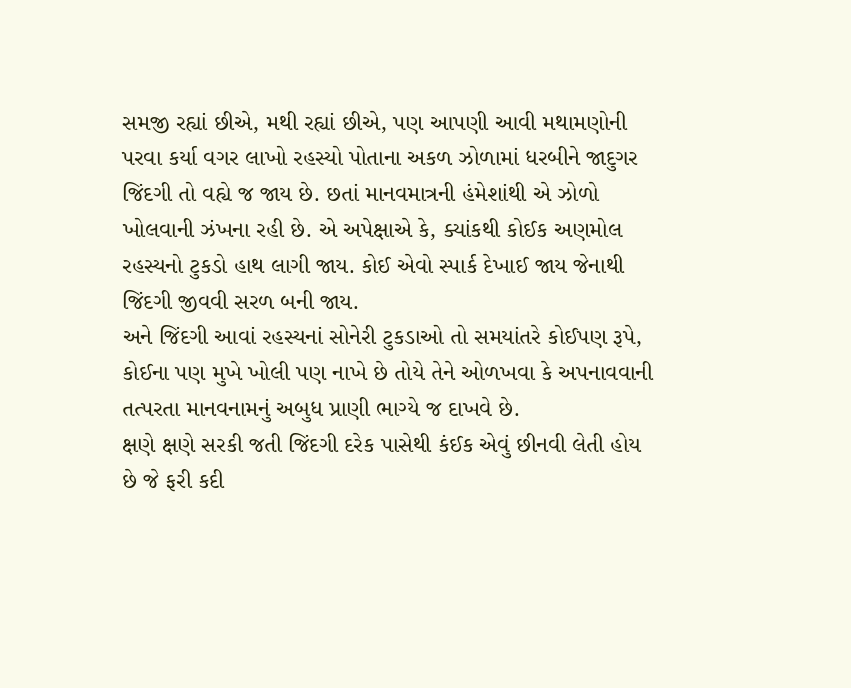સમજી રહ્યાં છીએ, મથી રહ્યાં છીએ, પણ આપણી આવી મથામણોની પરવા કર્યા વગર લાખો રહસ્યો પોતાના અકળ ઝોળામાં ધરબીને જાદુગર જિંદગી તો વહ્યે જ જાય છે. છતાં માનવમાત્રની હંમેશાંથી એ ઝોળો ખોલવાની ઝંખના રહી છે. એ અપેક્ષાએ કે, ક્યાંકથી કોઈક અણમોલ રહસ્યનો ટુકડો હાથ લાગી જાય. કોઈ એવો સ્પાર્ક દેખાઈ જાય જેનાથી જિંદગી જીવવી સરળ બની જાય.
અને જિંદગી આવાં રહસ્યનાં સોનેરી ટુકડાઓ તો સમયાંતરે કોઈપણ રૂપે, કોઈના પણ મુખે ખોલી પણ નાખે છે તોયે તેને ઓળખવા કે અપનાવવાની તત્પરતા માનવનામનું અબુધ પ્રાણી ભાગ્યે જ દાખવે છે.
ક્ષણે ક્ષણે સરકી જતી જિંદગી દરેક પાસેથી કંઈક એવું છીનવી લેતી હોય છે જે ફરી કદી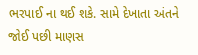ભરપાઈ ના થઈ શકે. સામે દેખાતા અંતને જોઈ પછી માણસ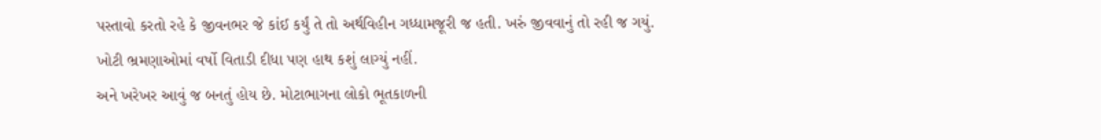પસ્તાવો કરતો રહે કે જીવનભર જે કાંઈ કર્યું તે તો અર્થવિહીન ગધ્ધામજૂરી જ હતી. ખરું જીવવાનું તો રહી જ ગયું. ખોટી ભ્રમણાઓમાં વર્ષો વિતાડી દીધા પણ હાથ કશું લાગ્યું નહીં.
અને ખરેખર આવું જ બનતું હોય છે. મોટાભાગના લોકો ભૂતકાળની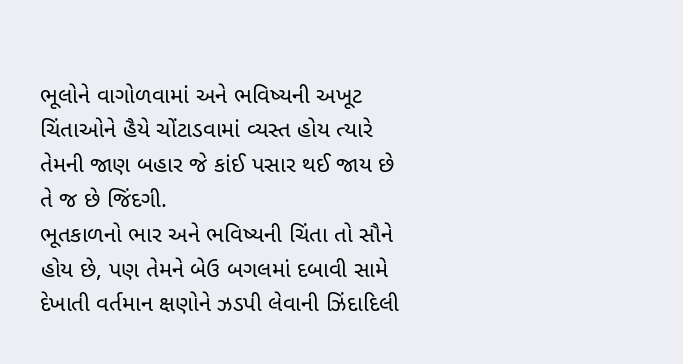ભૂલોને વાગોળવામાં અને ભવિષ્યની અખૂટ ચિંતાઓને હૈયે ચોંટાડવામાં વ્યસ્ત હોય ત્યારે તેમની જાણ બહાર જે કાંઈ પસાર થઈ જાય છે તે જ છે જિંદગી.
ભૂતકાળનો ભાર અને ભવિષ્યની ચિંતા તો સૌને હોય છે, પણ તેમને બેઉ બગલમાં દબાવી સામે દેખાતી વર્તમાન ક્ષણોને ઝડપી લેવાની ઝિંદાદિલી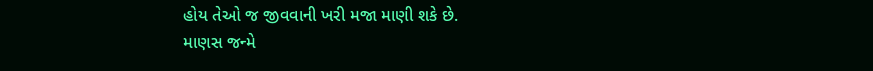હોય તેઓ જ જીવવાની ખરી મજા માણી શકે છે.
માણસ જન્મે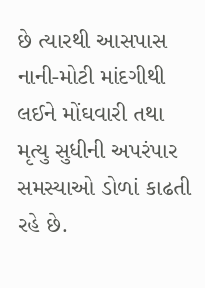છે ત્યારથી આસપાસ નાની-મોટી માંદગીથી લઈને મોંઘવારી તથા મૃત્યુ સુધીની અપરંપાર સમસ્યાઓ ડોળાં કાઢતી રહે છે.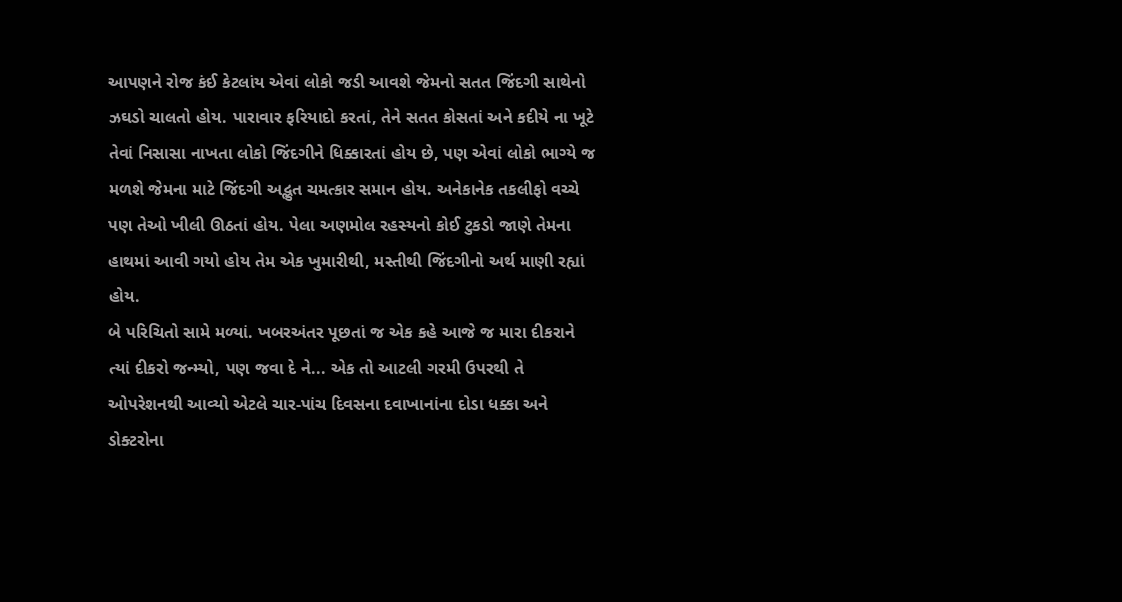આપણને રોજ કંઈ કેટલાંય એવાં લોકો જડી આવશે જેમનો સતત જિંદગી સાથેનો ઝઘડો ચાલતો હોય. પારાવાર ફરિયાદો કરતાં, તેને સતત કોસતાં અને કદીયે ના ખૂટે તેવાં નિસાસા નાખતા લોકો જિંદગીને ધિક્કારતાં હોય છે, પણ એવાં લોકો ભાગ્યે જ મળશે જેમના માટે જિંદગી અદ્ભુત ચમત્કાર સમાન હોય. અનેકાનેક તકલીફો વચ્ચે પણ તેઓ ખીલી ઊઠતાં હોય. પેલા અણમોલ રહસ્યનો કોઈ ટુકડો જાણે તેમના હાથમાં આવી ગયો હોય તેમ એક ખુમારીથી, મસ્તીથી જિંદગીનો અર્થ માણી રહ્યાં હોય.
બે પરિચિતો સામે મળ્યાં. ખબરઅંતર પૂછતાં જ એક કહે આજે જ મારા દીકરાને ત્યાં દીકરો જન્મ્યો, પણ જવા દે ને... એક તો આટલી ગરમી ઉપરથી તે ઓપરેશનથી આવ્યો એટલે ચાર-પાંચ દિવસના દવાખાનાંના દોડા ધક્કા અને ડોક્ટરોના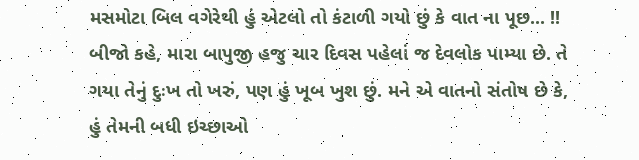મસમોટા બિલ વગેરેથી હું એટલો તો કંટાળી ગયો છું કે વાત ના પૂછ... !!
બીજો કહે, મારા બાપુજી હજુ ચાર દિવસ પહેલાં જ દેવલોક પામ્યા છે. તે ગયા તેનું દુઃખ તો ખરું, પણ હું ખૂબ ખુશ છું. મને એ વાતનો સંતોષ છે કે, હું તેમની બધી ઇચ્છાઓ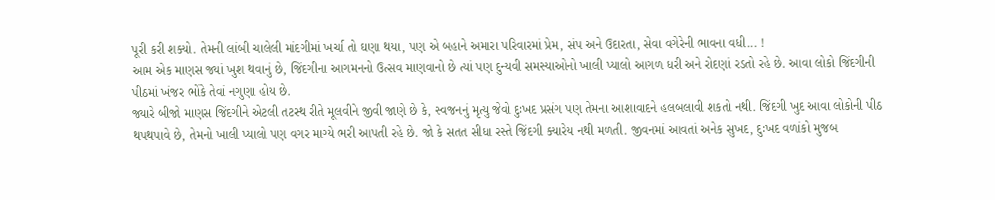પૂરી કરી શક્યો. તેમની લાંબી ચાલેલી માંદગીમાં ખર્ચા તો ઘણા થયા, પણ એ બહાને અમારા પરિવારમાં પ્રેમ, સંપ અને ઉદારતા, સેવા વગેરેની ભાવના વધી... !
આમ એક માણસ જ્યાં ખુશ થવાનું છે, જિંદગીના આગમનનો ઉત્સવ માણવાનો છે ત્યાં પણ દુન્યવી સમસ્યાઓનો ખાલી પ્યાલો આગળ ધરી અને રોદણાં રડતો રહે છે. આવા લોકો જિંદગીની પીઠમાં ખંજર ભોંકે તેવાં નગુણા હોય છે.
જ્યારે બીજો માણસ જિંદગીને એટલી તટસ્થ રીતે મૂલવીને જીવી જાણે છે કે, સ્વજનનું મૃત્યુ જેવો દુઃખદ પ્રસંગ પણ તેમના આશાવાદને હલબલાવી શકતો નથી. જિંદગી ખુદ આવા લોકોની પીઠ થપથપાવે છે, તેમનો ખાલી પ્યાલો પણ વગર માગ્યે ભરી આપતી રહે છે. જો કે સતત સીધા રસ્તે જિંદગી ક્યારેય નથી મળતી. જીવનમાં આવતાં અનેક સુખદ, દુઃખદ વળાંકો મુજબ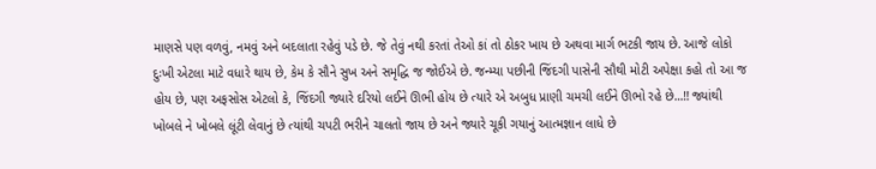માણસે પણ વળવું, નમવું અને બદલાતા રહેવું પડે છે. જે તેવું નથી કરતાં તેઓ કાં તો ઠોકર ખાય છે અથવા માર્ગ ભટકી જાય છે. આજે લોકો દુઃખી એટલા માટે વધારે થાય છે, કેમ કે સૌને સુખ અને સમૃદ્ધિ જ જોઈએ છે. જન્મ્યા પછીની જિંદગી પાસેની સૌથી મોટી અપેક્ષા કહો તો આ જ હોય છે, પણ અફસોસ એટલો કે, જિંદગી જ્યારે દરિયો લઈને ઊભી હોય છે ત્યારે એ અબુધ પ્રાણી ચમચી લઈને ઊભો રહે છે...!! જ્યાંથી ખોબલે ને ખોબલે લૂંટી લેવાનું છે ત્યાંથી ચપટી ભરીને ચાલતો જાય છે અને જ્યારે ચૂકી ગયાનું આત્મજ્ઞાન લાધે છે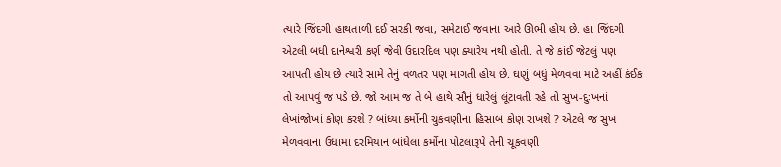ત્યારે જિંદગી હાથતાળી દઈ સરકી જવા, સમેટાઈ જવાના આરે ઊભી હોય છે. હા જિંદગી એટલી બધી દાનેશ્વરી કર્ણ જેવી ઉદારદિલ પણ ક્યારેય નથી હોતી. તે જે કાંઈ જેટલું પણ આપતી હોય છે ત્યારે સામે તેનું વળતર પણ માગતી હોય છે. ઘણું બધું મેળવવા માટે અહીં કંઈક તો આપવું જ પડે છે. જો આમ જ તે બે હાથે સૌનું ધારેલું લૂંટાવતી રહે તો સુખ-દુઃખનાં લેખાંજોખાં કોણ કરશે ? બાંધ્યા કર્મોની ચુકવણીના હિસાબ કોણ રાખશે ? એટલે જ સુખ મેળવવાના ઉધામા દરમિયાન બાંધેલા કર્મોના પોટલારૂપે તેની ચૂકવણી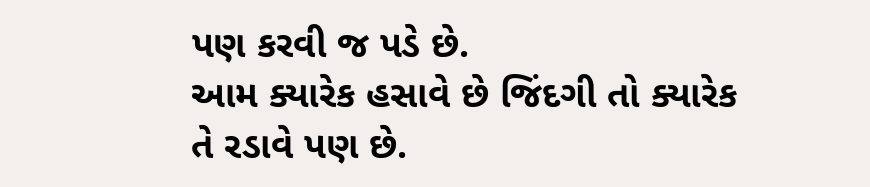પણ કરવી જ પડે છે.
આમ ક્યારેક હસાવે છે જિંદગી તો ક્યારેક તે રડાવે પણ છે.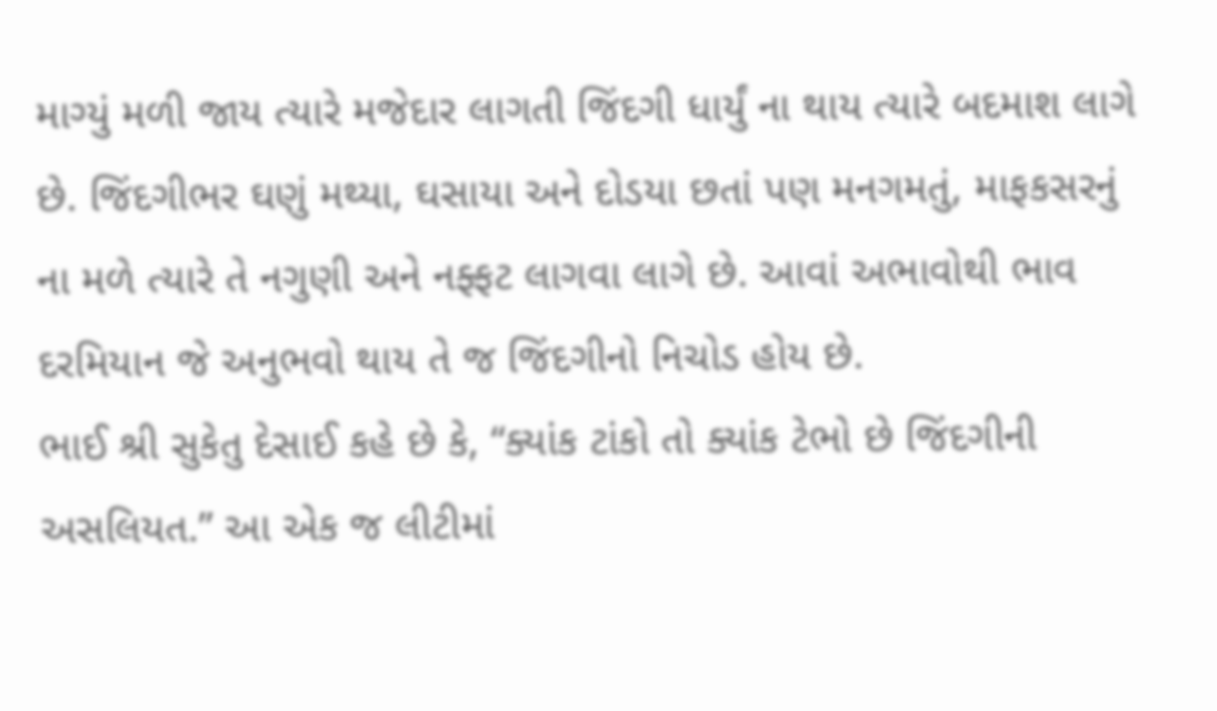માગ્યું મળી જાય ત્યારે મજેદાર લાગતી જિંદગી ધાર્યું ના થાય ત્યારે બદમાશ લાગે છે. જિંદગીભર ઘણું મથ્યા, ઘસાયા અને દોડયા છતાં પણ મનગમતું, માફકસરનું ના મળે ત્યારે તે નગુણી અને નફ્ફટ લાગવા લાગે છે. આવાં અભાવોથી ભાવ દરમિયાન જે અનુભવો થાય તે જ જિંદગીનો નિચોડ હોય છે.
ભાઈ શ્રી સુકેતુ દેસાઈ કહે છે કે, “ક્યાંક ટાંકો તો ક્યાંક ટેભો છે જિંદગીની અસલિયત.” આ એક જ લીટીમાં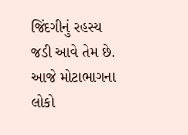જિંદગીનું રહસ્ય જડી આવે તેમ છે. આજે મોટાભાગના લોકો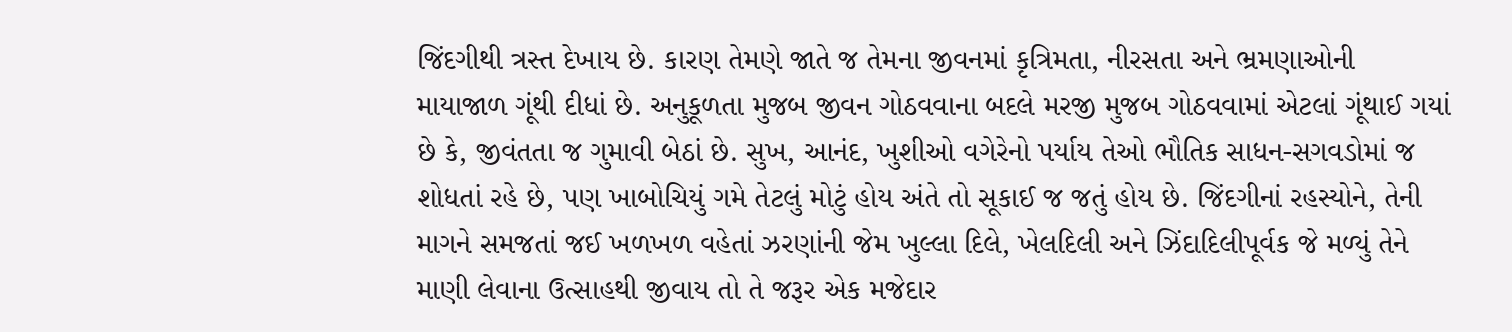જિંદગીથી ત્રસ્ત દેખાય છે. કારણ તેમણે જાતે જ તેમના જીવનમાં કૃત્રિમતા, નીરસતા અને ભ્રમણાઓની માયાજાળ ગૂંથી દીધાં છે. અનુકૂળતા મુજબ જીવન ગોઠવવાના બદલે મરજી મુજબ ગોઠવવામાં એટલાં ગૂંથાઈ ગયાં છે કે, જીવંતતા જ ગુમાવી બેઠાં છે. સુખ, આનંદ, ખુશીઓ વગેરેનો પર્યાય તેઓ ભૌતિક સાધન-સગવડોમાં જ શોધતાં રહે છે, પણ ખાબોચિયું ગમે તેટલું મોટું હોય અંતે તો સૂકાઈ જ જતું હોય છે. જિંદગીનાં રહસ્યોને, તેની માગને સમજતાં જઈ ખળખળ વહેતાં ઝરણાંની જેમ ખુલ્લા દિલે, ખેલદિલી અને ઝિંદાદિલીપૂર્વક જે મળ્યું તેને માણી લેવાના ઉત્સાહથી જીવાય તો તે જરૂર એક મજેદાર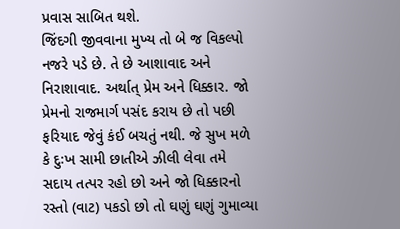પ્રવાસ સાબિત થશે.
જિંદગી જીવવાના મુખ્ય તો બે જ વિકલ્પો નજરે પડે છે. તે છે આશાવાદ અને નિરાશાવાદ. અર્થાત્ પ્રેમ અને ધિક્કાર. જો પ્રેમનો રાજમાર્ગ પસંદ કરાય છે તો પછી ફરિયાદ જેવું કંઈ બચતું નથી. જે સુખ મળે કે દુઃખ સામી છાતીએ ઝીલી લેવા તમે સદાય તત્પર રહો છો અને જો ધિક્કારનો રસ્તો (વાટ) પકડો છો તો ઘણું ઘણું ગુમાવ્યા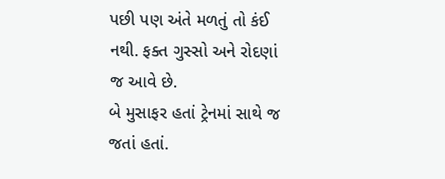પછી પણ અંતે મળતું તો કંઈ નથી. ફક્ત ગુસ્સો અને રોદણાં જ આવે છે.
બે મુસાફર હતાં ટ્રેનમાં સાથે જ જતાં હતાં.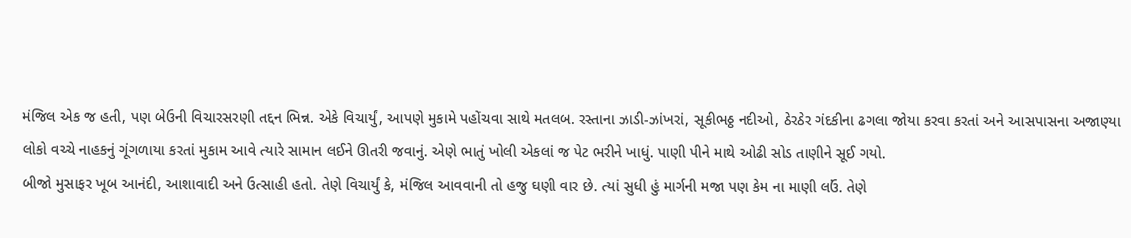મંજિલ એક જ હતી, પણ બેઉની વિચારસરણી તદ્દન ભિન્ન. એકે વિચાર્યું, આપણે મુકામે પહોંચવા સાથે મતલબ. રસ્તાના ઝાડી-ઝાંખરાં, સૂકીભઠ્ઠ નદીઓ, ઠેરઠેર ગંદકીના ઢગલા જોયા કરવા કરતાં અને આસપાસના અજાણ્યા લોકો વચ્ચે નાહકનું ગૂંગળાયા કરતાં મુકામ આવે ત્યારે સામાન લઈને ઊતરી જવાનું. એણે ભાતું ખોલી એકલાં જ પેટ ભરીને ખાધું. પાણી પીને માથે ઓઢી સોડ તાણીને સૂઈ ગયો.
બીજો મુસાફર ખૂબ આનંદી, આશાવાદી અને ઉત્સાહી હતો. તેણે વિચાર્યું કે, મંજિલ આવવાની તો હજુ ઘણી વાર છે. ત્યાં સુધી હું માર્ગની મજા પણ કેમ ના માણી લઉં. તેણે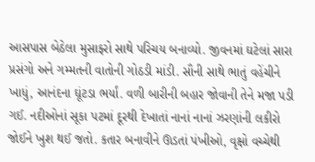આસપાસ બેઠેલા મુસાફરો સાથે પરિચય બનાવ્યો. જીવનમાં ઘટેલાં સારા પ્રસંગો અને ગમ્મતની વાતોની ગોઠડી માંડી. સૌની સાથે ભાતું વહેંચીને ખાધું, આનંદના ઘૂંટડા ભર્યાં. વળી બારીની બહાર જોવાની તેને મજા પડી ગઈ. નદીઓનાં સૂકા પટમાં દૂરથી દેખાતાં નાનાં નાનાં ઝરણાંની લકીરો જોઈને ખુશ થઈ જતો. કતાર બનાવીને ઊડતાં પંખીઓ, વૃક્ષો વચ્ચેથી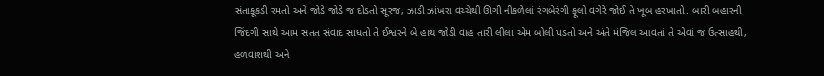સંતાકૂકડી રમતો અને જોડે જોડે જ દોડતો સૂરજ, ઝાડી ઝાંખરા વચ્ચેથી ઊગી નીકળેલાં રંગબેરંગી ફૂલો વગેરે જોઈ તે ખૂબ હરખાતો. બારી બહારની જિંદગી સાથે આમ સતત સંવાદ સાધતો તે ઈશ્વરને બે હાથ જોડી વાહ તારી લીલા એમ બોલી પડતો અને અંતે મંજિલ આવતાં તે એવાં જ ઉત્સાહથી, હળવાશથી અને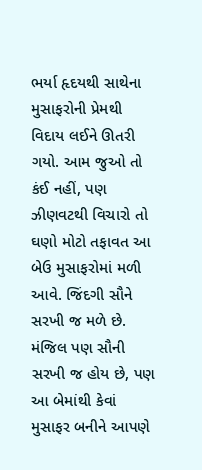ભર્યા હૃદયથી સાથેના મુસાફરોની પ્રેમથી વિદાય લઈને ઊતરી ગયો. આમ જુઓ તો કંઈ નહીં, પણ ઝીણવટથી વિચારો તો ઘણો મોટો તફાવત આ બેઉ મુસાફરોમાં મળી આવે. જિંદગી સૌને સરખી જ મળે છે. મંજિલ પણ સૌની સરખી જ હોય છે, પણ આ બેમાંથી કેવાં મુસાફર બનીને આપણે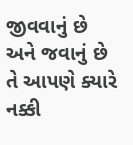જીવવાનું છે અને જવાનું છે તે આપણે ક્યારે નક્કી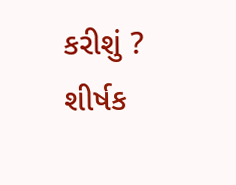કરીશું ?
શીર્ષક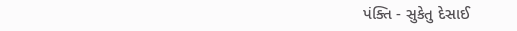પંક્તિ - સુકેતુ દેસાઈ